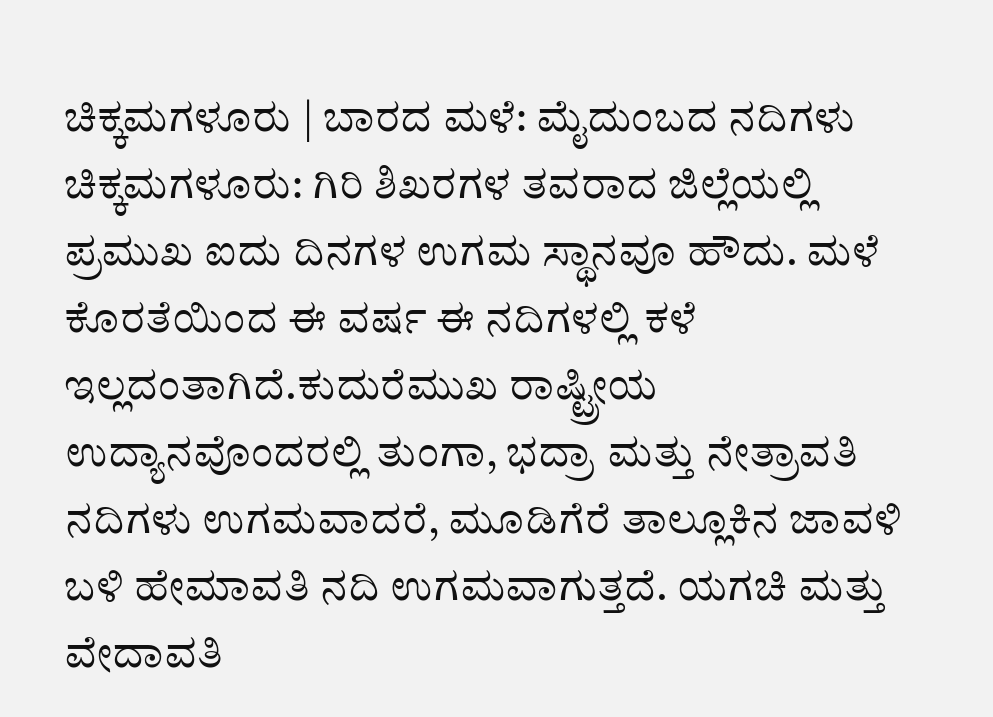ಚಿಕ್ಕಮಗಳೂರು | ಬಾರದ ಮಳೆ: ಮೈದುಂಬದ ನದಿಗಳು
ಚಿಕ್ಕಮಗಳೂರು: ಗಿರಿ ಶಿಖರಗಳ ತವರಾದ ಜಿಲ್ಲೆಯಲ್ಲಿ ಪ್ರಮುಖ ಐದು ದಿನಗಳ ಉಗಮ ಸ್ಥಾನವೂ ಹೌದು. ಮಳೆ ಕೊರತೆಯಿಂದ ಈ ವರ್ಷ ಈ ನದಿಗಳಲ್ಲಿ ಕಳೆ ಇಲ್ಲದಂತಾಗಿದೆ.ಕುದುರೆಮುಖ ರಾಷ್ಟ್ರೀಯ ಉದ್ಯಾನವೊಂದರಲ್ಲಿ ತುಂಗಾ, ಭದ್ರಾ ಮತ್ತು ನೇತ್ರಾವತಿ ನದಿಗಳು ಉಗಮವಾದರೆ, ಮೂಡಿಗೆರೆ ತಾಲ್ಲೂಕಿನ ಜಾವಳಿ ಬಳಿ ಹೇಮಾವತಿ ನದಿ ಉಗಮವಾಗುತ್ತದೆ. ಯಗಚಿ ಮತ್ತು ವೇದಾವತಿ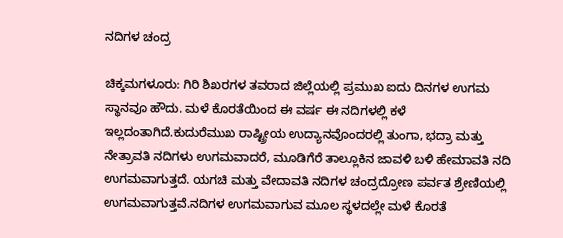ನದಿಗಳ ಚಂದ್ರ

ಚಿಕ್ಕಮಗಳೂರು: ಗಿರಿ ಶಿಖರಗಳ ತವರಾದ ಜಿಲ್ಲೆಯಲ್ಲಿ ಪ್ರಮುಖ ಐದು ದಿನಗಳ ಉಗಮ ಸ್ಥಾನವೂ ಹೌದು. ಮಳೆ ಕೊರತೆಯಿಂದ ಈ ವರ್ಷ ಈ ನದಿಗಳಲ್ಲಿ ಕಳೆ ಇಲ್ಲದಂತಾಗಿದೆ.ಕುದುರೆಮುಖ ರಾಷ್ಟ್ರೀಯ ಉದ್ಯಾನವೊಂದರಲ್ಲಿ ತುಂಗಾ, ಭದ್ರಾ ಮತ್ತು ನೇತ್ರಾವತಿ ನದಿಗಳು ಉಗಮವಾದರೆ, ಮೂಡಿಗೆರೆ ತಾಲ್ಲೂಕಿನ ಜಾವಳಿ ಬಳಿ ಹೇಮಾವತಿ ನದಿ ಉಗಮವಾಗುತ್ತದೆ. ಯಗಚಿ ಮತ್ತು ವೇದಾವತಿ ನದಿಗಳ ಚಂದ್ರದ್ರೋಣ ಪರ್ವತ ಶ್ರೇಣಿಯಲ್ಲಿ ಉಗಮವಾಗುತ್ತವೆ.ನದಿಗಳ ಉಗಮವಾಗುವ ಮೂಲ ಸ್ಥಳದಲ್ಲೇ ಮಳೆ ಕೊರತೆ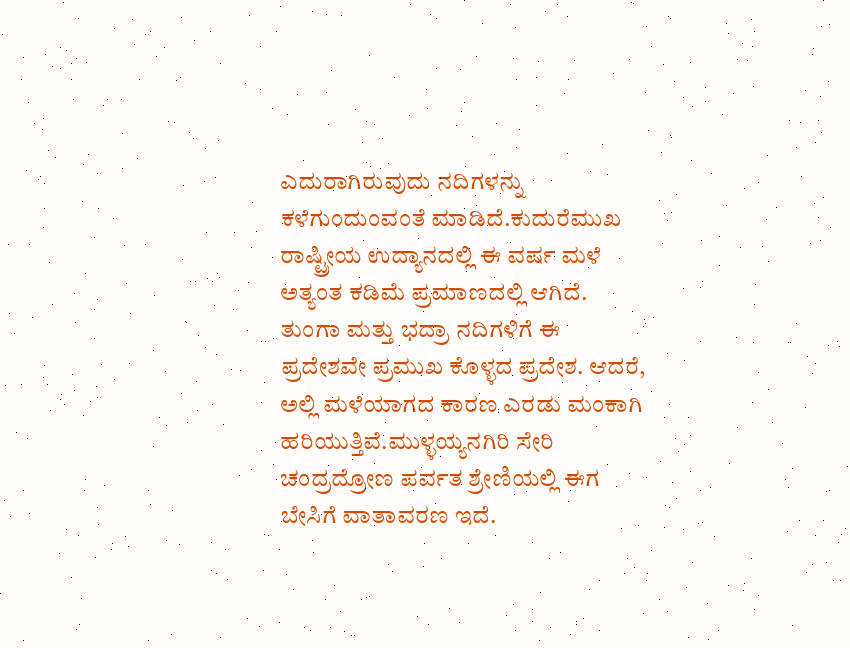ಎದುರಾಗಿರುವುದು ನದಿಗಳನ್ನು ಕಳೆಗುಂದುಂವಂತೆ ಮಾಡಿದೆ.ಕುದುರೆಮುಖ ರಾಷ್ಟ್ರೀಯ ಉದ್ಯಾನದಲ್ಲಿ ಈ ವರ್ಷ ಮಳೆ ಅತ್ಯಂತ ಕಡಿಮೆ ಪ್ರಮಾಣದಲ್ಲಿ ಆಗಿದೆ. ತುಂಗಾ ಮತ್ತು ಭದ್ರಾ ನದಿಗಳಿಗೆ ಈ ಪ್ರದೇಶವೇ ಪ್ರಮುಖ ಕೊಳ್ಳದ ಪ್ರದೇಶ. ಆದರೆ, ಅಲ್ಲಿ ಮಳೆಯಾಗದ ಕಾರಣ ಎರಡು ಮಂಕಾಗಿ ಹರಿಯುತ್ತಿವೆ.ಮುಳ್ಳಯ್ಯನಗಿರಿ ಸೇರಿ ಚಂದ್ರದ್ರೋಣ ಪರ್ವತ ಶ್ರೇಣಿಯಲ್ಲಿ ಈಗ ಬೇಸಿಗೆ ವಾತಾವರಣ ಇದೆ.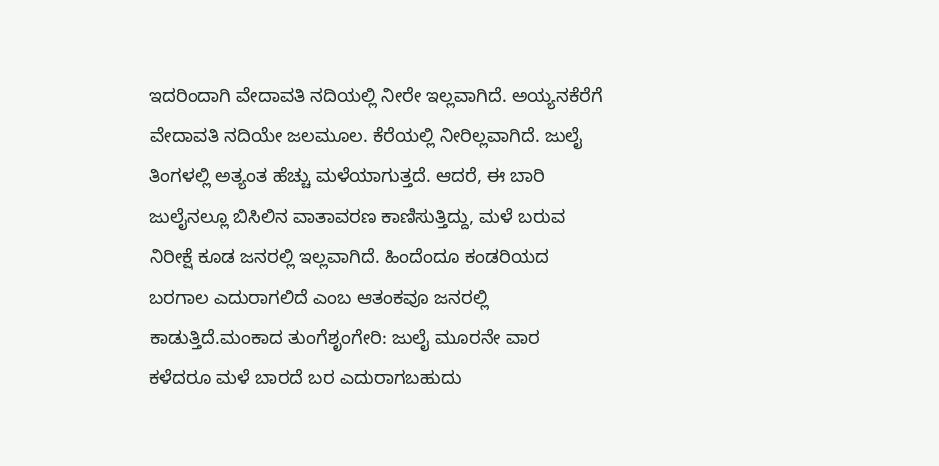ಇದರಿಂದಾಗಿ ವೇದಾವತಿ ನದಿಯಲ್ಲಿ ನೀರೇ ಇಲ್ಲವಾಗಿದೆ. ಅಯ್ಯನಕೆರೆಗೆ ವೇದಾವತಿ ನದಿಯೇ ಜಲಮೂಲ. ಕೆರೆಯಲ್ಲಿ ನೀರಿಲ್ಲವಾಗಿದೆ. ಜುಲೈ ತಿಂಗಳಲ್ಲಿ ಅತ್ಯಂತ ಹೆಚ್ಚು ಮಳೆಯಾಗುತ್ತದೆ. ಆದರೆ, ಈ ಬಾರಿ ಜುಲೈನಲ್ಲೂ ಬಿಸಿಲಿನ ವಾತಾವರಣ ಕಾಣಿಸುತ್ತಿದ್ದು, ಮಳೆ ಬರುವ ನಿರೀಕ್ಷೆ ಕೂಡ ಜನರಲ್ಲಿ ಇಲ್ಲವಾಗಿದೆ. ಹಿಂದೆಂದೂ ಕಂಡರಿಯದ ಬರಗಾಲ ಎದುರಾಗಲಿದೆ ಎಂಬ ಆತಂಕವೂ ಜನರಲ್ಲಿ ಕಾಡುತ್ತಿದೆ.ಮಂಕಾದ ತುಂಗೆಶೃಂಗೇರಿ: ಜುಲೈ ಮೂರನೇ ವಾರ ಕಳೆದರೂ ಮಳೆ ಬಾರದೆ ಬರ ಎದುರಾಗಬಹುದು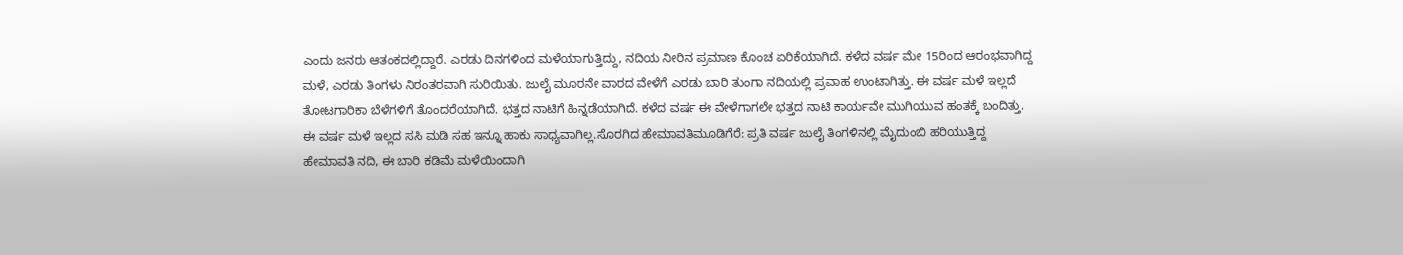ಎಂದು ಜನರು ಆತಂಕದಲ್ಲಿದ್ದಾರೆ. ಎರಡು ದಿನಗಳಿಂದ ಮಳೆಯಾಗುತ್ತಿದ್ದು, ನದಿಯ ನೀರಿನ ಪ್ರಮಾಣ ಕೊಂಚ ಏರಿಕೆಯಾಗಿದೆ. ಕಳೆದ ವರ್ಷ ಮೇ 15ರಿಂದ ಆರಂಭವಾಗಿದ್ದ ಮಳೆ, ಎರಡು ತಿಂಗಳು ನಿರಂತರವಾಗಿ ಸುರಿಯಿತು. ಜುಲೈ ಮೂರನೇ ವಾರದ ವೇಳೆಗೆ ಎರಡು ಬಾರಿ ತುಂಗಾ ನದಿಯಲ್ಲಿ ಪ್ರವಾಹ ಉಂಟಾಗಿತ್ತು. ಈ ವರ್ಷ ಮಳೆ ಇಲ್ಲದೆ ತೋಟಗಾರಿಕಾ ಬೆಳೆಗಳಿಗೆ ತೊಂದರೆಯಾಗಿದೆ. ಭತ್ತದ ನಾಟಿಗೆ ಹಿನ್ನಡೆಯಾಗಿದೆ. ಕಳೆದ ವರ್ಷ ಈ ವೇಳೆಗಾಗಲೇ ಭತ್ತದ ನಾಟಿ ಕಾರ್ಯವೇ ಮುಗಿಯುವ ಹಂತಕ್ಕೆ ಬಂದಿತ್ತು. ಈ ವರ್ಷ ಮಳೆ ಇಲ್ಲದ ಸಸಿ ಮಡಿ ಸಹ ಇನ್ನೂ ಹಾಕು ಸಾಧ್ಯವಾಗಿಲ್ಲ.ಸೊರಗಿದ ಹೇಮಾವತಿಮೂಡಿಗೆರೆ: ಪ್ರತಿ ವರ್ಷ ಜುಲೈ ತಿಂಗಳಿನಲ್ಲಿ ಮೈದುಂಬಿ ಹರಿಯುತ್ತಿದ್ದ ಹೇಮಾವತಿ ನದಿ, ಈ ಬಾರಿ ಕಡಿಮೆ ಮಳೆಯಿಂದಾಗಿ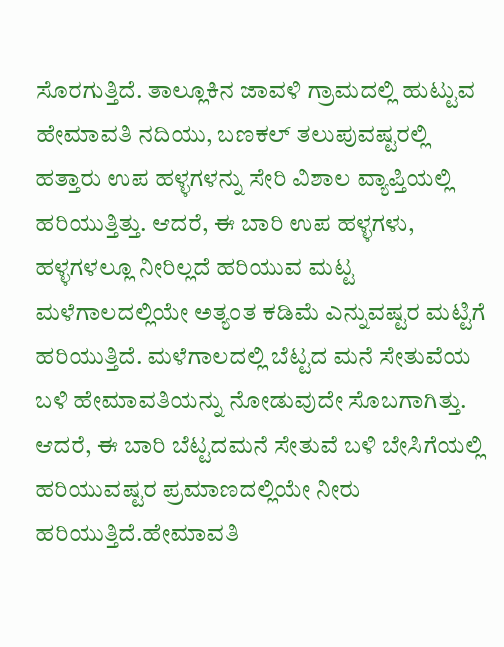ಸೊರಗುತ್ತಿದೆ. ತಾಲ್ಲೂಕಿನ ಜಾವಳಿ ಗ್ರಾಮದಲ್ಲಿ ಹುಟ್ಟುವ ಹೇಮಾವತಿ ನದಿಯು, ಬಣಕಲ್ ತಲುಪುವಷ್ಟರಲ್ಲಿ ಹತ್ತಾರು ಉಪ ಹಳ್ಳಗಳನ್ನು ಸೇರಿ ವಿಶಾಲ ವ್ಯಾಪ್ತಿಯಲ್ಲಿ ಹರಿಯುತ್ತಿತ್ತು. ಆದರೆ, ಈ ಬಾರಿ ಉಪ ಹಳ್ಳಗಳು, ಹಳ್ಳಗಳಲ್ಲೂ ನೀರಿಲ್ಲದೆ ಹರಿಯುವ ಮಟ್ಟ ಮಳೆಗಾಲದಲ್ಲಿಯೇ ಅತ್ಯಂತ ಕಡಿಮೆ ಎನ್ನುವಷ್ಟರ ಮಟ್ಟಿಗೆ ಹರಿಯುತ್ತಿದೆ. ಮಳೆಗಾಲದಲ್ಲಿ ಬೆಟ್ಟದ ಮನೆ ಸೇತುವೆಯ ಬಳಿ ಹೇಮಾವತಿಯನ್ನು ನೋಡುವುದೇ ಸೊಬಗಾಗಿತ್ತು. ಆದರೆ, ಈ ಬಾರಿ ಬೆಟ್ಟದಮನೆ ಸೇತುವೆ ಬಳಿ ಬೇಸಿಗೆಯಲ್ಲಿ ಹರಿಯುವಷ್ಟರ ಪ್ರಮಾಣದಲ್ಲಿಯೇ ನೀರು ಹರಿಯುತ್ತಿದೆ.ಹೇಮಾವತಿ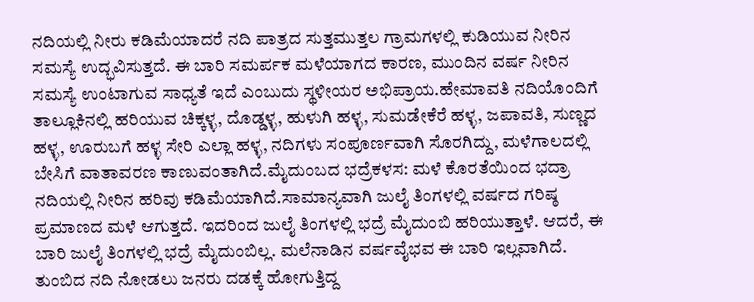ನದಿಯಲ್ಲಿ ನೀರು ಕಡಿಮೆಯಾದರೆ ನದಿ ಪಾತ್ರದ ಸುತ್ತಮುತ್ತಲ ಗ್ರಾಮಗಳಲ್ಲಿ ಕುಡಿಯುವ ನೀರಿನ ಸಮಸ್ಯೆ ಉದ್ಭವಿಸುತ್ತದೆ. ಈ ಬಾರಿ ಸಮರ್ಪಕ ಮಳೆಯಾಗದ ಕಾರಣ, ಮುಂದಿನ ವರ್ಷ ನೀರಿನ ಸಮಸ್ಯೆ ಉಂಟಾಗುವ ಸಾಧ್ಯತೆ ಇದೆ ಎಂಬುದು ಸ್ಥಳೀಯರ ಅಭಿಪ್ರಾಯ.ಹೇಮಾವತಿ ನದಿಯೊಂದಿಗೆ ತಾಲ್ಲೂಕಿನಲ್ಲಿ ಹರಿಯುವ ಚಿಕ್ಕಳ್ಳ, ದೊಡ್ಡಳ್ಳ, ಹುಳುಗಿ ಹಳ್ಳ, ಸುಮಡೇಕೆರೆ ಹಳ್ಳ, ಜಪಾವತಿ, ಸುಣ್ಣದ ಹಳ್ಳ, ಊರುಬಗೆ ಹಳ್ಳ ಸೇರಿ ಎಲ್ಲಾ ಹಳ್ಳ, ನದಿಗಳು ಸಂಪೂರ್ಣವಾಗಿ ಸೊರಗಿದ್ದು, ಮಳೆಗಾಲದಲ್ಲಿ ಬೇಸಿಗೆ ವಾತಾವರಣ ಕಾಣುವಂತಾಗಿದೆ.ಮೈದುಂಬದ ಭದ್ರೆಕಳಸ: ಮಳೆ ಕೊರತೆಯಿಂದ ಭದ್ರಾ ನದಿಯಲ್ಲಿ ನೀರಿನ ಹರಿವು ಕಡಿಮೆಯಾಗಿದೆ.ಸಾಮಾನ್ಯವಾಗಿ ಜುಲೈ ತಿಂಗಳಲ್ಲಿ ವರ್ಷದ ಗರಿಷ್ಠ ಪ್ರಮಾಣದ ಮಳೆ ಆಗುತ್ತದೆ. ಇದರಿಂದ ಜುಲೈ ತಿಂಗಳಲ್ಲಿ ಭದ್ರೆ ಮೈದುಂಬಿ ಹರಿಯುತ್ತಾಳೆ. ಆದರೆ, ಈ ಬಾರಿ ಜುಲೈ ತಿಂಗಳಲ್ಲಿ ಭದ್ರೆ ಮೈದುಂಬಿಲ್ಲ. ಮಲೆನಾಡಿನ ವರ್ಷವೈಭವ ಈ ಬಾರಿ ಇಲ್ಲವಾಗಿದೆ. ತುಂಬಿದ ನದಿ ನೋಡಲು ಜನರು ದಡಕ್ಕೆ ಹೋಗುತ್ತಿದ್ದ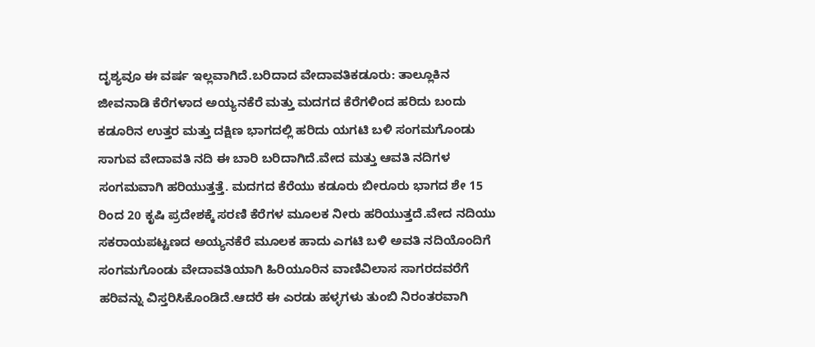ದೃಶ್ಯವೂ ಈ ವರ್ಷ ಇಲ್ಲವಾಗಿದೆ.ಬರಿದಾದ ವೇದಾವತಿಕಡೂರು: ತಾಲ್ಲೂಕಿನ ಜೀವನಾಡಿ ಕೆರೆಗಳಾದ ಅಯ್ಯನಕೆರೆ ಮತ್ತು ಮದಗದ ಕೆರೆಗಳಿಂದ ಹರಿದು ಬಂದು ಕಡೂರಿನ ಉತ್ತರ ಮತ್ತು ದಕ್ಷಿಣ ಭಾಗದಲ್ಲಿ ಹರಿದು ಯಗಟಿ ಬಳಿ ಸಂಗಮಗೊಂಡು ಸಾಗುವ ವೇದಾವತಿ ನದಿ ಈ ಬಾರಿ ಬರಿದಾಗಿದೆ.ವೇದ ಮತ್ತು ಆವತಿ ನದಿಗಳ ಸಂಗಮವಾಗಿ ಹರಿಯುತ್ತತ್ತೆ. ಮದಗದ ಕೆರೆಯು ಕಡೂರು ಬೀರೂರು ಭಾಗದ ಶೇ 15 ರಿಂದ 20 ಕೃಷಿ ಪ್ರದೇಶಕ್ಕೆ ಸರಣಿ ಕೆರೆಗಳ ಮೂಲಕ ನೀರು ಹರಿಯುತ್ತದೆ.ವೇದ ನದಿಯು ಸಕರಾಯಪಟ್ಟಣದ ಅಯ್ಯನಕೆರೆ ಮೂಲಕ ಹಾದು ಎಗಟಿ ಬಳಿ ಅವತಿ ನದಿಯೊಂದಿಗೆ ಸಂಗಮಗೊಂಡು ವೇದಾವತಿಯಾಗಿ ಹಿರಿಯೂರಿನ ವಾಣಿವಿಲಾಸ ಸಾಗರದವರೆಗೆ ಹರಿವನ್ನು ವಿಸ್ತರಿಸಿಕೊಂಡಿದೆ.ಆದರೆ ಈ ಎರಡು ಹಳ್ಳಗಳು ತುಂಬಿ ನಿರಂತರವಾಗಿ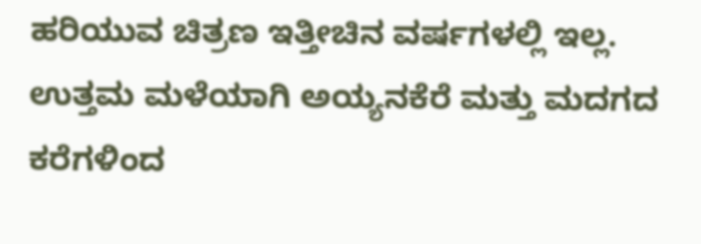ಹರಿಯುವ ಚಿತ್ರಣ ಇತ್ತೀಚಿನ ವರ್ಷಗಳಲ್ಲಿ ಇಲ್ಲ. ಉತ್ತಮ ಮಳೆಯಾಗಿ ಅಯ್ಯನಕೆರೆ ಮತ್ತು ಮದಗದ ಕರೆಗಳಿಂದ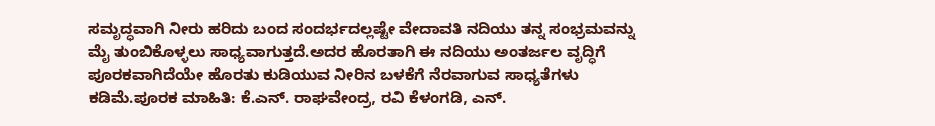ಸಮೃದ್ಧವಾಗಿ ನೀರು ಹರಿದು ಬಂದ ಸಂದರ್ಭದಲ್ಲಷ್ಟೇ ವೇದಾವತಿ ನದಿಯು ತನ್ನ ಸಂಭ್ರಮವನ್ನು ಮೈ ತುಂಬಿಕೊಳ್ಳಲು ಸಾಧ್ಯವಾಗುತ್ತದೆ.ಅದರ ಹೊರತಾಗಿ ಈ ನದಿಯು ಅಂತರ್ಜಲ ವೃದ್ಧಿಗೆ ಪೂರಕವಾಗಿದೆಯೇ ಹೊರತು ಕುಡಿಯುವ ನೀರಿನ ಬಳಕೆಗೆ ನೆರವಾಗುವ ಸಾಧ್ಯತೆಗಳು ಕಡಿಮೆ.ಪೂರಕ ಮಾಹಿತಿ: ಕೆ.ಎನ್. ರಾಘವೇಂದ್ರ, ರವಿ ಕೆಳಂಗಡಿ, ಎನ್.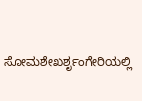ಸೋಮಶೇಖರ್ಶೃಂಗೇರಿಯಲ್ಲಿ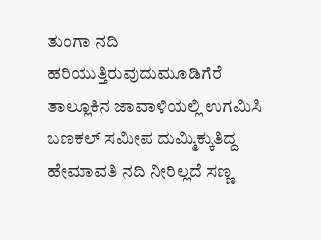ತುಂಗಾ ನದಿ ಹರಿಯುತ್ತಿರುವುದುಮೂಡಿಗೆರೆ ತಾಲ್ಲೂಕಿನ ಜಾವಾಳಿಯಲ್ಲಿ ಉಗಮಿಸಿ ಬಣಕಲ್ ಸಮೀಪ ದುಮ್ಮಿಕ್ಕುತಿದ್ದ ಹೇಮಾವತಿ ನದಿ ನೀರಿಲ್ಲದೆ ಸಣ್ಣ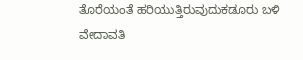ತೊರೆಯಂತೆ ಹರಿಯುತ್ತಿರುವುದುಕಡೂರು ಬಳಿ ವೇದಾವತಿ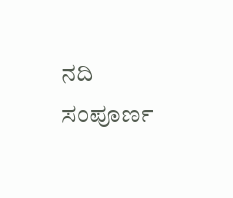ನದಿ ಸಂಪೂರ್ಣ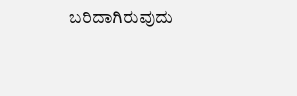ಬರಿದಾಗಿರುವುದು